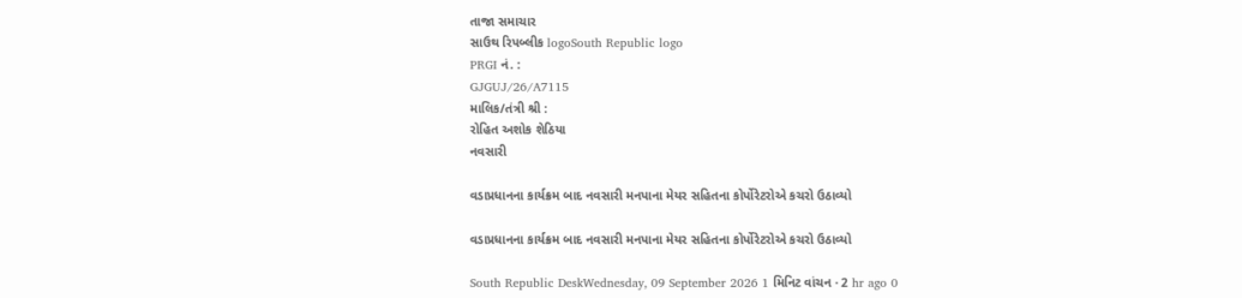તાજા સમાચાર
સાઉથ રિપબ્લીક logoSouth Republic logo
PRGI નં. :
GJGUJ/26/A7115
માલિક/તંત્રી શ્રી :
રોહિત અશોક શેઠિયા
નવસારી

વડાપ્રધાનના કાર્યક્રમ બાદ નવસારી મનપાના મેયર સહિતના કોર્પોરેટરોએ કચરો ઉઠાવ્યો

વડાપ્રધાનના કાર્યક્રમ બાદ નવસારી મનપાના મેયર સહિતના કોર્પોરેટરોએ કચરો ઉઠાવ્યો

South Republic DeskWednesday, 09 September 2026 1 મિનિટ વાંચન · 2 hr ago 0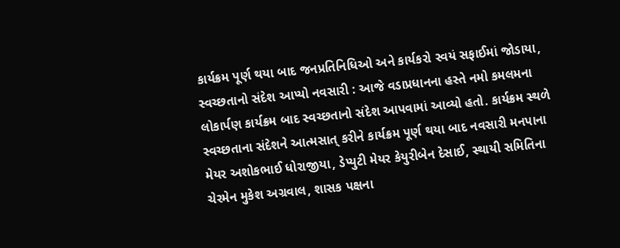કાર્યક્રમ પૂર્ણ થયા બાદ જનપ્રતિનિધિઓ અને કાર્યકરો સ્વયં સફાઈમાં જોડાયા, સ્વચ્છતાનો સંદેશ આપ્યો નવસારી : આજે વડાપ્રધાનના હસ્તે નમો કમલમના લોકાર્પણ કાર્યક્રમ બાદ સ્વચ્છતાનો સંદેશ આપવામાં આવ્યો હતો. કાર્યક્રમ સ્થળે સ્વચ્છતાના સંદેશને આત્મસાત્ કરીને કાર્યક્રમ પૂર્ણ થયા બાદ નવસારી મનપાના મેયર અશોકભાઈ ધોરાજીયા, ડેપ્યુટી મેયર કેયુરીબેન દેસાઈ, સ્થાયી સમિતિના ચેરમેન મુકેશ અગ્રવાલ, શાસક પક્ષના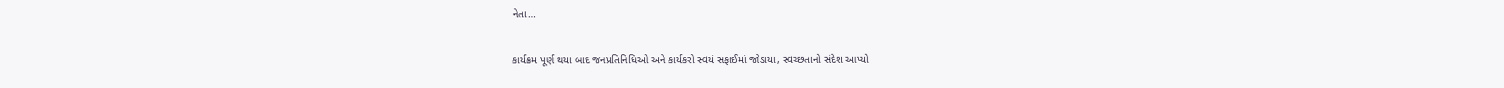નેતા…

કાર્યક્રમ પૂર્ણ થયા બાદ જનપ્રતિનિધિઓ અને કાર્યકરો સ્વયં સફાઈમાં જોડાયા, સ્વચ્છતાનો સંદેશ આપ્યો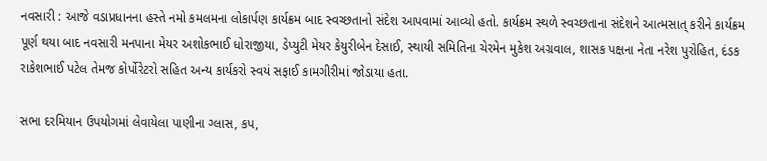નવસારી : આજે વડાપ્રધાનના હસ્તે નમો કમલમના લોકાર્પણ કાર્યક્રમ બાદ સ્વચ્છતાનો સંદેશ આપવામાં આવ્યો હતો. કાર્યક્રમ સ્થળે સ્વચ્છતાના સંદેશને આત્મસાત્ કરીને કાર્યક્રમ પૂર્ણ થયા બાદ નવસારી મનપાના મેયર અશોકભાઈ ધોરાજીયા, ડેપ્યુટી મેયર કેયુરીબેન દેસાઈ, સ્થાયી સમિતિના ચેરમેન મુકેશ અગ્રવાલ, શાસક પક્ષના નેતા નરેશ પુરોહિત, દંડક રાકેશભાઈ પટેલ તેમજ કોર્પોરેટરો સહિત અન્ય કાર્યકરો સ્વયં સફાઈ કામગીરીમાં જોડાયા હતા.

સભા દરમિયાન ઉપયોગમાં લેવાયેલા પાણીના ગ્લાસ, કપ,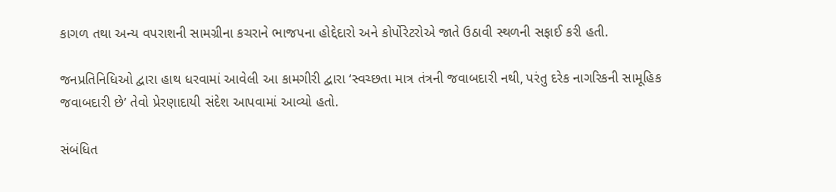કાગળ તથા અન્ય વપરાશની સામગ્રીના કચરાને ભાજપના હોદ્દેદારો અને કોર્પોરેટરોએ જાતે ઉઠાવી સ્થળની સફાઈ કરી હતી.

જનપ્રતિનિધિઓ દ્વારા હાથ ધરવામાં આવેલી આ કામગીરી દ્વારા ‘સ્વચ્છતા માત્ર તંત્રની જવાબદારી નથી, પરંતુ દરેક નાગરિકની સામૂહિક જવાબદારી છે’ તેવો પ્રેરણાદાયી સંદેશ આપવામાં આવ્યો હતો.

સંબંધિત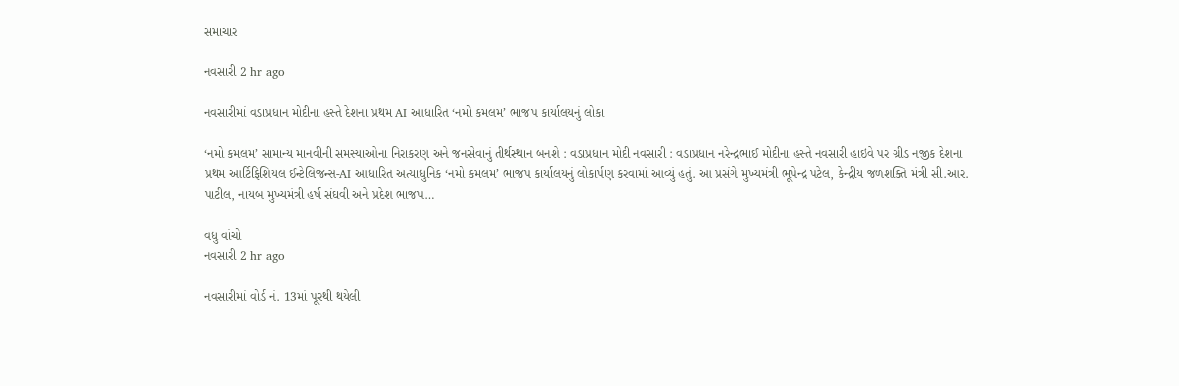સમાચાર

નવસારી 2 hr ago

નવસારીમાં વડાપ્રધાન મોદીના હસ્તે દેશના પ્રથમ AI આધારિત ‘નમો કમલમ’ ભાજપ કાર્યાલયનું લોકા

‘નમો કમલમ’ સામાન્ય માનવીની સમસ્યાઓના નિરાકરણ અને જનસેવાનું તીર્થસ્થાન બનશે : વડાપ્રધાન મોદી નવસારી : વડાપ્રધાન નરેન્દ્રભાઈ મોદીના હસ્તે નવસારી હાઇવે પર ગ્રીડ નજીક દેશના પ્રથમ આર્ટિફિશિયલ ઈન્ટેલિજન્સ-AI આધારિત અત્યાધુનિક ‘નમો કમલમ’ ભાજપ કાર્યાલયનું લોકાર્પણ કરવામાં આવ્યું હતું. આ પ્રસંગે મુખ્યમંત્રી ભૂપેન્દ્ર પટેલ, કેન્દ્રીય જળશક્તિ મંત્રી સી.આર. પાટીલ, નાયબ મુખ્યમંત્રી હર્ષ સંઘવી અને પ્રદેશ ભાજપ…

વધુ વાંચો
નવસારી 2 hr ago

નવસારીમાં વોર્ડ નં. 13માં પૂરથી થયેલી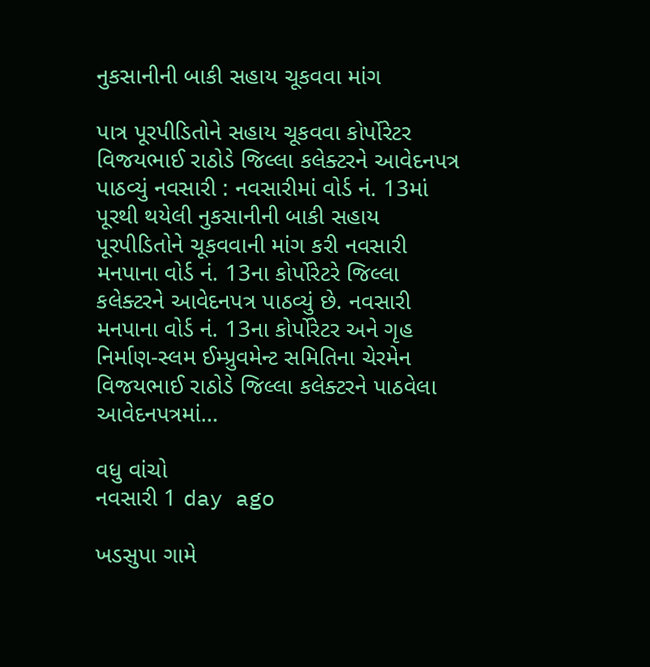નુકસાનીની બાકી સહાય ચૂકવવા માંગ

પાત્ર પૂરપીડિતોને સહાય ચૂકવવા કોર્પોરેટર વિજયભાઈ રાઠોડે જિલ્લા કલેક્ટરને આવેદનપત્ર પાઠવ્યું નવસારી : નવસારીમાં વોર્ડ નં. 13માં પૂરથી થયેલી નુકસાનીની બાકી સહાય પૂરપીડિતોને ચૂકવવાની માંગ કરી નવસારી મનપાના વોર્ડ નં. 13ના કોર્પોરેટરે જિલ્લા કલેક્ટરને આવેદનપત્ર પાઠવ્યું છે. નવસારી મનપાના વોર્ડ નં. 13ના કોર્પોરેટર અને ગૃહ નિર્માણ-સ્લમ ઈમ્પ્રુવમેન્ટ સમિતિના ચેરમેન વિજયભાઈ રાઠોડે જિલ્લા કલેક્ટરને પાઠવેલા આવેદનપત્રમાં…

વધુ વાંચો
નવસારી 1 day ago

ખડસુપા ગામે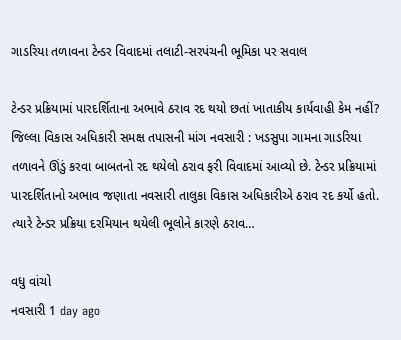ગાડરિયા તળાવના ટેન્ડર વિવાદમાં તલાટી-સરપંચની ભૂમિકા પર સવાલ

ટેન્ડર પ્રક્રિયામાં પારદર્શિતાના અભાવે ઠરાવ રદ થયો છતાં ખાતાકીય કાર્યવાહી કેમ નહીં? જિલ્લા વિકાસ અધિકારી સમક્ષ તપાસની માંગ નવસારી : ખડસુપા ગામના ગાડરિયા તળાવને ઊંડું કરવા બાબતનો રદ થયેલો ઠરાવ ફરી વિવાદમાં આવ્યો છે. ટેન્ડર પ્રક્રિયામાં પારદર્શિતાનો અભાવ જણાતા નવસારી તાલુકા વિકાસ અધિકારીએ ઠરાવ રદ કર્યો હતો. ત્યારે ટેન્ડર પ્રક્રિયા દરમિયાન થયેલી ભૂલોને કારણે ઠરાવ…

વધુ વાંચો
નવસારી 1 day ago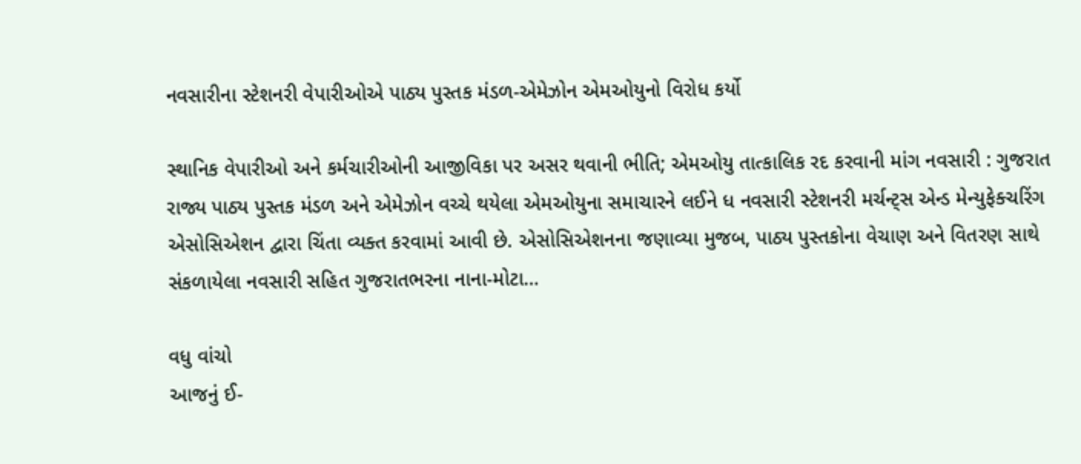નવસારીના સ્ટેશનરી વેપારીઓએ પાઠ્ય પુસ્તક મંડળ-એમેઝોન એમઓયુનો વિરોધ કર્યો

સ્થાનિક વેપારીઓ અને કર્મચારીઓની આજીવિકા પર અસર થવાની ભીતિ; એમઓયુ તાત્કાલિક રદ કરવાની માંગ નવસારી : ગુજરાત રાજ્ય પાઠ્ય પુસ્તક મંડળ અને એમેઝોન વચ્ચે થયેલા એમઓયુના સમાચારને લઈને ધ નવસારી સ્ટેશનરી મર્ચન્ટ્સ એન્ડ મેન્યુફેક્ચરિંગ એસોસિએશન દ્વારા ચિંતા વ્યક્ત કરવામાં આવી છે. એસોસિએશનના જણાવ્યા મુજબ, પાઠ્ય પુસ્તકોના વેચાણ અને વિતરણ સાથે સંકળાયેલા નવસારી સહિત ગુજરાતભરના નાના-મોટા…

વધુ વાંચો
આજનું ઈ-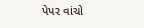પેપર વાંચો